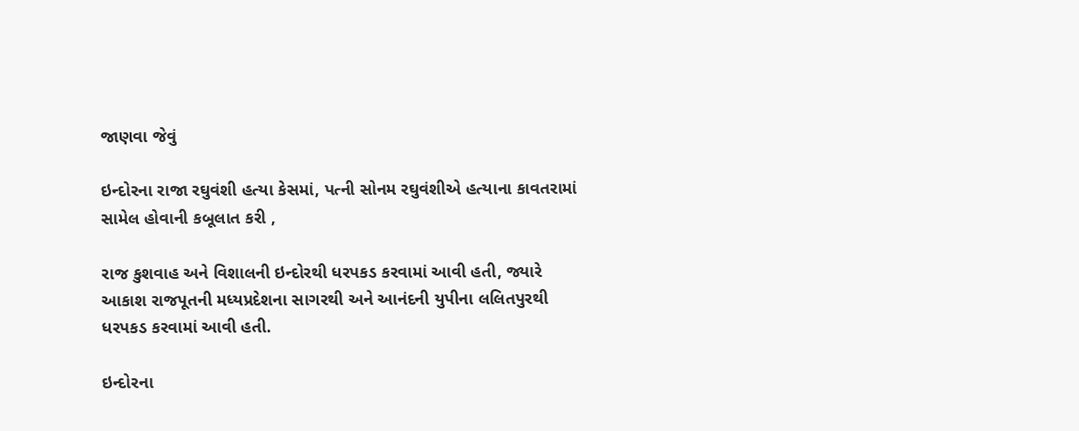જાણવા જેવું

ઇન્દોરના રાજા રઘુવંશી હત્યા કેસમાં, પત્ની સોનમ રઘુવંશીએ હત્યાના કાવતરામાં સામેલ હોવાની કબૂલાત કરી ,

રાજ કુશવાહ અને વિશાલની ઇન્દોરથી ધરપકડ કરવામાં આવી હતી, જ્યારે આકાશ રાજપૂતની મધ્યપ્રદેશના સાગરથી અને આનંદની યુપીના લલિતપુરથી ધરપકડ કરવામાં આવી હતી.

ઇન્દોરના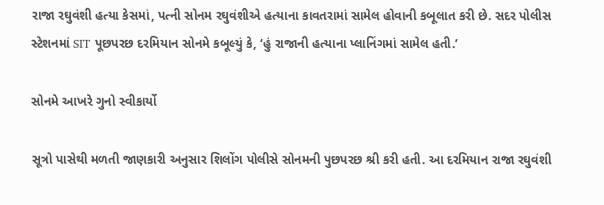રાજા રઘુવંશી હત્યા કેસમાં, પત્ની સોનમ રઘુવંશીએ હત્યાના કાવતરામાં સામેલ હોવાની કબૂલાત કરી છે. સદર પોલીસ સ્ટેશનમાં SIT પૂછપરછ દરમિયાન સોનમે કબૂલ્યું કે, ‘હું રાજાની હત્યાના પ્લાનિંગમાં સામેલ હતી.’

સોનમે આખરે ગુનો સ્વીકાર્યો

સૂત્રો પાસેથી મળતી જાણકારી અનુસાર શિલોંગ પોલીસે સોનમની પુછપરછ શ્રી કરી હતી. આ દરમિયાન રાજા રઘુવંશી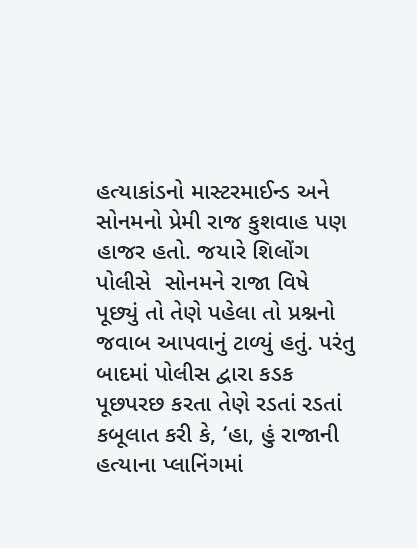હત્યાકાંડનો માસ્ટરમાઈન્ડ અને સોનમનો પ્રેમી રાજ કુશવાહ પણ હાજર હતો. જયારે શિલોંગ પોલીસે  સોનમને રાજા વિષે પૂછ્યું તો તેણે પહેલા તો પ્રશ્નનો જવાબ આપવાનું ટાળ્યું હતું. પરંતુ બાદમાં પોલીસ દ્વારા કડક પૂછપરછ કરતા તેણે રડતાં રડતાં કબૂલાત કરી કે, ‘હા, હું રાજાની હત્યાના પ્લાનિંગમાં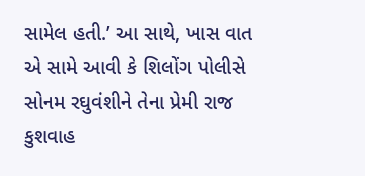સામેલ હતી.’ આ સાથે, ખાસ વાત એ સામે આવી કે શિલોંગ પોલીસે સોનમ રઘુવંશીને તેના પ્રેમી રાજ કુશવાહ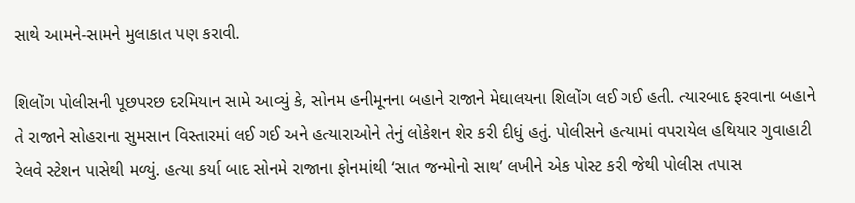સાથે આમને-સામને મુલાકાત પણ કરાવી.

શિલોંગ પોલીસની પૂછપરછ દરમિયાન સામે આવ્યું કે, સોનમ હનીમૂનના બહાને રાજાને મેઘાલયના શિલોંગ લઈ ગઈ હતી. ત્યારબાદ ફરવાના બહાને તે રાજાને સોહરાના સુમસાન વિસ્તારમાં લઈ ગઈ અને હત્યારાઓને તેનું લોકેશન શેર કરી દીધું હતું. પોલીસને હત્યામાં વપરાયેલ હથિયાર ગુવાહાટી રેલવે સ્ટેશન પાસેથી મળ્યું. હત્યા કર્યા બાદ સોનમે રાજાના ફોનમાંથી ‘સાત જન્મોનો સાથ’ લખીને એક પોસ્ટ કરી જેથી પોલીસ તપાસ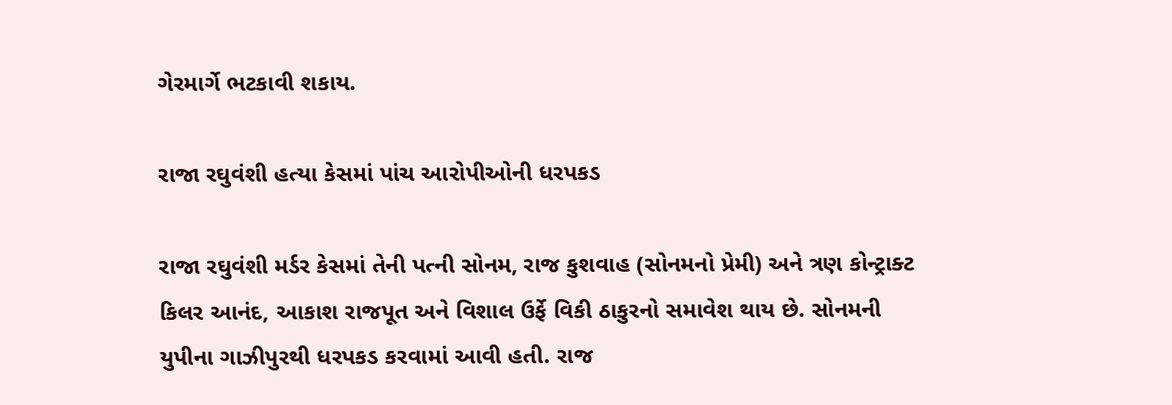ગેરમાર્ગે ભટકાવી શકાય.

રાજા રઘુવંશી હત્યા કેસમાં પાંચ આરોપીઓની ધરપકડ

રાજા રઘુવંશી મર્ડર કેસમાં તેની પત્ની સોનમ, રાજ કુશવાહ (સોનમનો પ્રેમી) અને ત્રણ કોન્ટ્રાક્ટ કિલર આનંદ, આકાશ રાજપૂત અને વિશાલ ઉર્ફે વિકી ઠાકુરનો સમાવેશ થાય છે. સોનમની યુપીના ગાઝીપુરથી ધરપકડ કરવામાં આવી હતી. રાજ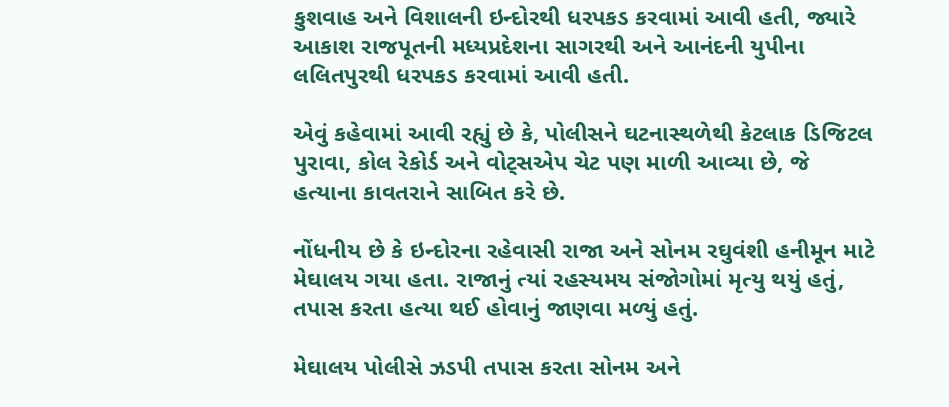કુશવાહ અને વિશાલની ઇન્દોરથી ધરપકડ કરવામાં આવી હતી, જ્યારે આકાશ રાજપૂતની મધ્યપ્રદેશના સાગરથી અને આનંદની યુપીના લલિતપુરથી ધરપકડ કરવામાં આવી હતી.

એવું કહેવામાં આવી રહ્યું છે કે, પોલીસને ઘટનાસ્થળેથી કેટલાક ડિજિટલ પુરાવા, કોલ રેકોર્ડ અને વોટ્સએપ ચેટ પણ માળી આવ્યા છે, જે હત્યાના કાવતરાને સાબિત કરે છે.

નોંધનીય છે કે ઇન્દોરના રહેવાસી રાજા અને સોનમ રઘુવંશી હનીમૂન માટે મેઘાલય ગયા હતા. રાજાનું ત્યાં રહસ્યમય સંજોગોમાં મૃત્યુ થયું હતું, તપાસ કરતા હત્યા થઈ હોવાનું જાણવા મળ્યું હતું.

મેઘાલય પોલીસે ઝડપી તપાસ કરતા સોનમ અને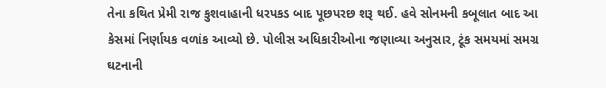તેના કથિત પ્રેમી રાજ કુશવાહાની ધરપકડ બાદ પૂછપરછ શરૂ થઈ. હવે સોનમની કબૂલાત બાદ આ કેસમાં નિર્ણાયક વળાંક આવ્યો છે. પોલીસ અધિકારીઓના જણાવ્યા અનુસાર, ટૂંક સમયમાં સમગ્ર ઘટનાની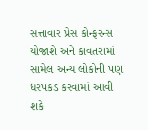સત્તાવાર પ્રેસ કોન્ફરન્સ યોજાશે અને કાવતરામાં સામેલ અન્ય લોકોની પણ ધરપકડ કરવામાં આવી શકે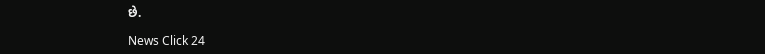છે.

News Click 24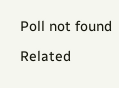Poll not found

Related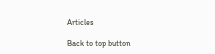Articles

Back to top button